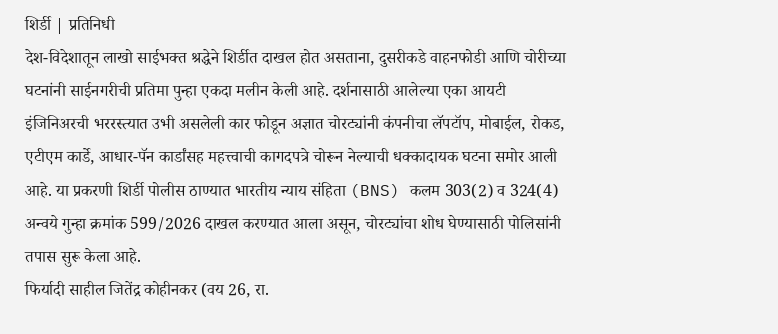शिर्डी | प्रतिनिधी
देश-विदेशातून लाखो साईभक्त श्रद्धेने शिर्डीत दाखल होत असताना, दुसरीकडे वाहनफोडी आणि चोरीच्या घटनांनी साईनगरीची प्रतिमा पुन्हा एकदा मलीन केली आहे. दर्शनासाठी आलेल्या एका आयटी इंजिनिअरची भररस्त्यात उभी असलेली कार फोडून अज्ञात चोरट्यांनी कंपनीचा लॅपटॉप, मोबाईल, रोकड, एटीएम कार्डे, आधार-पॅन कार्डांसह महत्त्वाची कागदपत्रे चोरून नेल्याची धक्कादायक घटना समोर आली आहे. या प्रकरणी शिर्डी पोलीस ठाण्यात भारतीय न्याय संहिता (BNS) कलम 303(2) व 324(4) अन्वये गुन्हा क्रमांक 599/2026 दाखल करण्यात आला असून, चोरट्यांचा शोध घेण्यासाठी पोलिसांनी तपास सुरू केला आहे.
फिर्यादी साहील जितेंद्र कोहीनकर (वय 26, रा.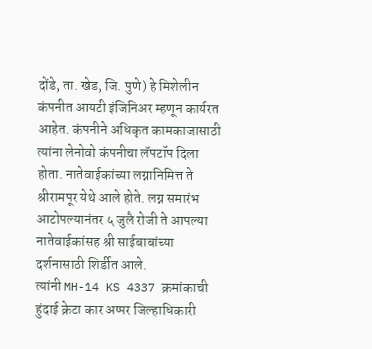दोंडे, ता. खेड, जि. पुणे) हे मिशेलीन कंपनीत आयटी इंजिनिअर म्हणून कार्यरत आहेत. कंपनीने अधिकृत कामकाजासाठी त्यांना लेनोवो कंपनीचा लॅपटॉप दिला होता. नातेवाईकांच्या लग्नानिमित्त ते श्रीरामपूर येथे आले होते. लग्न समारंभ आटोपल्यानंतर ५ जुलै रोजी ते आपल्या नातेवाईकांसह श्री साईबाबांच्या दर्शनासाठी शिर्डीत आले.
त्यांनी MH-14 KS 4337 क्रमांकाची हुंदाई क्रेटा कार अप्पर जिल्हाधिकारी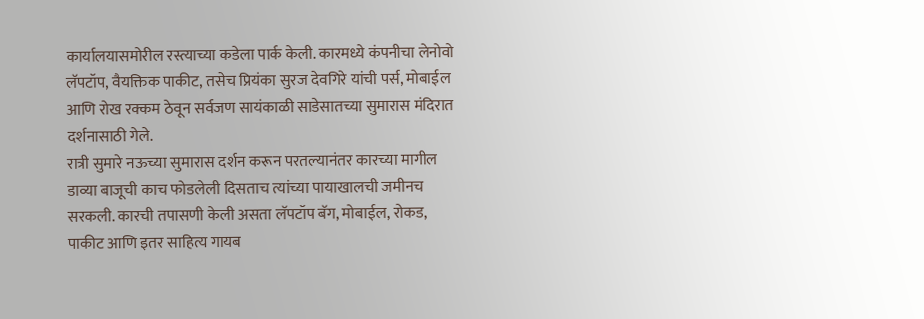कार्यालयासमोरील रस्त्याच्या कडेला पार्क केली. कारमध्ये कंपनीचा लेनोवो लॅपटॉप, वैयक्तिक पाकीट, तसेच प्रियंका सुरज देवगिरे यांची पर्स, मोबाईल आणि रोख रक्कम ठेवून सर्वजण सायंकाळी साडेसातच्या सुमारास मंदिरात दर्शनासाठी गेले.
रात्री सुमारे नऊच्या सुमारास दर्शन करून परतल्यानंतर कारच्या मागील डाव्या बाजूची काच फोडलेली दिसताच त्यांच्या पायाखालची जमीनच सरकली. कारची तपासणी केली असता लॅपटॉप बॅग, मोबाईल, रोकड, पाकीट आणि इतर साहित्य गायब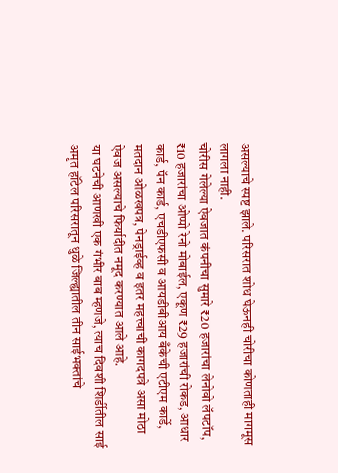असल्याचे स्पष्ट झाले. परिसरात शोध घेऊनही चोरीचा कोणताही मागमूस लागला नाही.
चोरीस गेलेल्या ऐवजात कंपनीचा सुमारे ₹20 हजारांचा लेनोवो लॅपटॉप, ₹10 हजारांचा ओप्पो रेनो मोबाईल, एकूण ₹29 हजारांची रोकड, आधार कार्ड, पॅन कार्ड, एचडीएफसी व आयडीबीआय बँकेची एटीएम कार्डे, मतदान ओळखपत्र, पेनड्राईव्ह व इतर महत्त्वाची कागदपत्रे असा मोठा ऐवज असल्याचे फिर्यादीत नमूद करण्यात आले आहे.
या घटनेची आणखी एक गंभीर बाब म्हणजे, त्याच दिवशी शिर्डीतील साई अमृत हॉटेल परिसरातून धुळे जिल्ह्यातील तीन साईभक्तांचे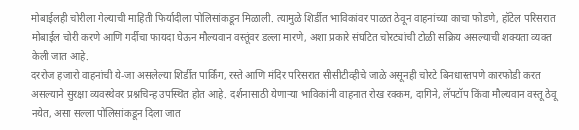मोबाईलही चोरीला गेल्याची माहिती फिर्यादीला पोलिसांकडून मिळाली. त्यामुळे शिर्डीत भाविकांवर पाळत ठेवून वाहनांच्या काचा फोडणे, हॉटेल परिसरात मोबाईल चोरी करणे आणि गर्दीचा फायदा घेऊन मौल्यवान वस्तूंवर डल्ला मारणे, अशा प्रकारे संघटित चोरट्यांची टोळी सक्रिय असल्याची शक्यता व्यक्त केली जात आहे.
दररोज हजारो वाहनांची ये-जा असलेल्या शिर्डीत पार्किंग, रस्ते आणि मंदिर परिसरात सीसीटीव्हीचे जाळे असूनही चोरटे बिनधास्तपणे कारफोडी करत असल्याने सुरक्षा व्यवस्थेवर प्रश्नचिन्ह उपस्थित होत आहे. दर्शनासाठी येणाऱ्या भाविकांनी वाहनात रोख रक्कम, दागिने, लॅपटॉप किंवा मौल्यवान वस्तू ठेवू नयेत, असा सल्ला पोलिसांकडून दिला जात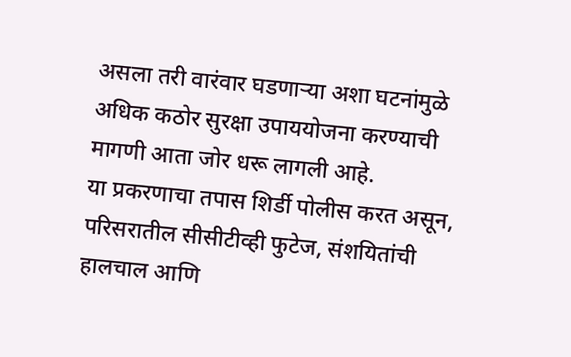असला तरी वारंवार घडणाऱ्या अशा घटनांमुळे अधिक कठोर सुरक्षा उपाययोजना करण्याची मागणी आता जोर धरू लागली आहे.
या प्रकरणाचा तपास शिर्डी पोलीस करत असून, परिसरातील सीसीटीव्ही फुटेज, संशयितांची हालचाल आणि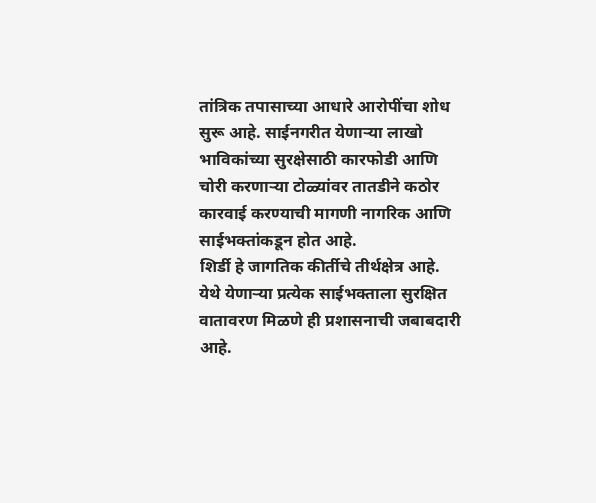तांत्रिक तपासाच्या आधारे आरोपींचा शोध सुरू आहे. साईनगरीत येणाऱ्या लाखो भाविकांच्या सुरक्षेसाठी कारफोडी आणि चोरी करणाऱ्या टोळ्यांवर तातडीने कठोर कारवाई करण्याची मागणी नागरिक आणि साईभक्तांकडून होत आहे.
शिर्डी हे जागतिक कीर्तीचे तीर्थक्षेत्र आहे. येथे येणाऱ्या प्रत्येक साईभक्ताला सुरक्षित वातावरण मिळणे ही प्रशासनाची जबाबदारी आहे.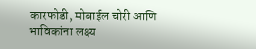कारफोडी, मोबाईल चोरी आणि भाविकांना लक्ष्य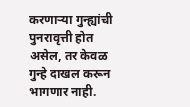करणाऱ्या गुन्ह्यांची पुनरावृत्ती होत असेल, तर केवळ गुन्हे दाखल करून भागणार नाही.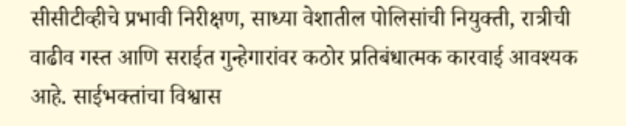सीसीटीव्हीचे प्रभावी निरीक्षण, साध्या वेशातील पोलिसांची नियुक्ती, रात्रीची वाढीव गस्त आणि सराईत गुन्हेगारांवर कठोर प्रतिबंधात्मक कारवाई आवश्यक आहे. साईभक्तांचा विश्वास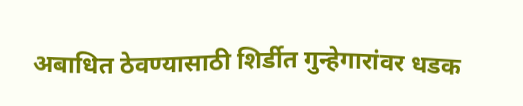अबाधित ठेवण्यासाठी शिर्डीत गुन्हेगारांवर धडक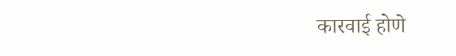कारवाई होणे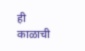ही काळाची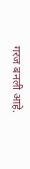गरज बनली आहे.